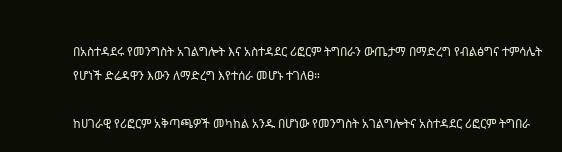በአስተዳደሩ የመንግስት አገልግሎት እና አስተዳደር ሪፎርም ትግበራን ውጤታማ በማድረግ የብልፅግና ተምሳሌት የሆነች ድሬዳዋን እውን ለማድረግ እየተሰራ መሆኑ ተገለፀ።

ከሀገራዊ የሪፎርም አቅጣጫዎች መካከል አንዱ በሆነው የመንግስት አገልግሎትና አስተዳደር ሪፎርም ትግበራ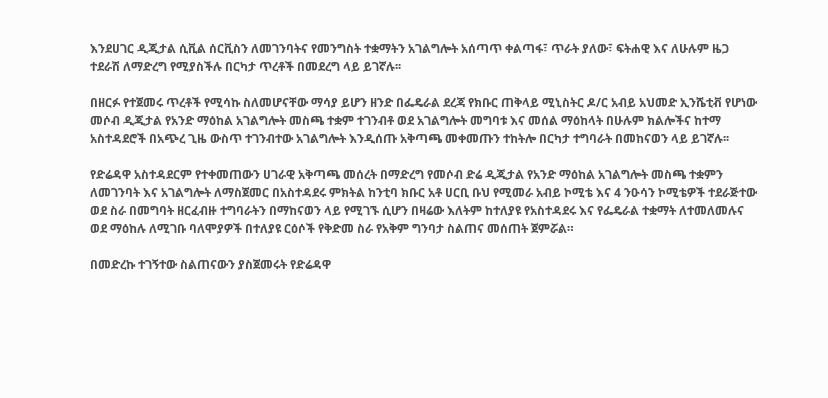እንደሀገር ዲጂታል ሲቪል ሰርቪስን ለመገንባትና የመንግስት ተቋማትን አገልግሎት አሰጣጥ ቀልጣፋ፣ ጥራት ያለው፣ ፍትሐዊ እና ለሁሉም ዜጋ ተደራሽ ለማድረግ የሚያስችሉ በርካታ ጥረቶች በመደረግ ላይ ይገኛሉ፡፡

በዘርፉ የተጀመሩ ጥረቶች የሚሳኩ ስለመሆናቸው ማሳያ ይሆን ዘንድ በፌዴራል ደረጃ የክቡር ጠቅላይ ሚኒስትር ዶ/ር አብይ አህመድ ኢንሼቲቭ የሆነው መሶብ ዲጂታል የአንድ ማዕከል አገልግሎት መስጫ ተቋም ተገንብቶ ወደ አገልግሎት መግባቱ እና መሰል ማዕከላት በሁሉም ክልሎችና ከተማ አስተዳደሮች በአጭረ ጊዜ ውስጥ ተገንብተው አገልግሎት እንዲሰጡ አቅጣጫ መቀመጡን ተከትሎ በርካታ ተግባራት በመከናወን ላይ ይገኛሉ፡፡

የድሬዳዋ አስተዳደርም የተቀመጠውን ሀገራዊ አቅጣጫ መሰረት በማድረግ የመሶብ ድሬ ዲጂታል የአንድ ማዕከል አገልግሎት መስጫ ተቋምን ለመገንባት እና አገልግሎት ለማስጀመር በአስተዳደሩ ምክትል ከንቲባ ክቡር አቶ ሀርቢ ቡህ የሚመራ አብይ ኮሚቴ እና 4 ንዑሳን ኮሚቴዎች ተደራጅተው ወደ ስራ በመግባት ዘርፈብዙ ተግባራትን በማከናወን ላይ የሚገኙ ሲሆን በዛሬው እለትም ከተለያዩ የአስተዳደሩ እና የፌዴራል ተቋማት ለተመለመሉና ወደ ማዕከሉ ለሚገቡ ባለሞያዎች በተለያዩ ርዕሶች የቅድመ ስራ የአቅም ግንባታ ስልጠና መሰጠት ጀምሯል።

በመድረኩ ተገኝተው ስልጠናውን ያስጀመሩት የድሬዳዋ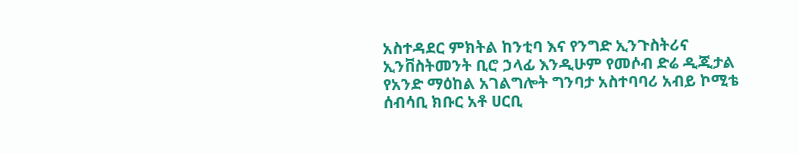አስተዳደር ምክትል ከንቲባ እና የንግድ ኢንጉስትሪና ኢንቨስትመንት ቢሮ ኃላፊ እንዲሁም የመሶብ ድሬ ዲጂታል የአንድ ማዕከል አገልግሎት ግንባታ አስተባባሪ አብይ ኮሚቴ ሰብሳቢ ክቡር አቶ ሀርቢ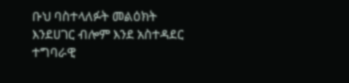ቡህ ባስተላለፉት መልዕክት እንደሀገር ብሎም እንደ አስተዳደር ተግባራዊ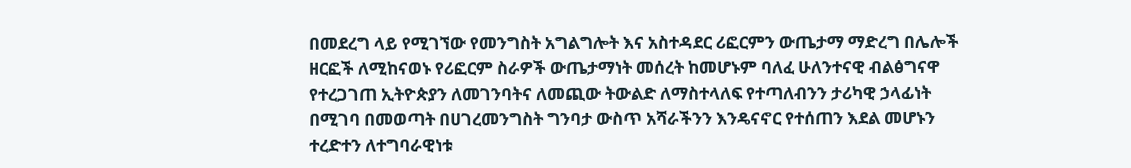በመደረግ ላይ የሚገኘው የመንግስት አግልግሎት እና አስተዳደር ሪፎርምን ውጤታማ ማድረግ በሌሎች ዘርፎች ለሚከናወኑ የሪፎርም ስራዎች ውጤታማነት መሰረት ከመሆኑም ባለፈ ሁለንተናዊ ብልፅግናዋ የተረጋገጠ ኢትዮጵያን ለመገንባትና ለመጪው ትውልድ ለማስተላለፍ የተጣለብንን ታሪካዊ ኃላፊነት በሚገባ በመወጣት በሀገረመንግስት ግንባታ ውስጥ አሻራችንን እንዴናኖር የተሰጠን እደል መሆኑን ተረድተን ለተግባራዊነቱ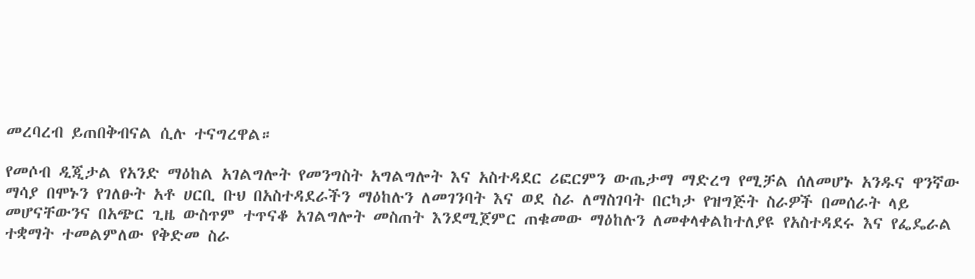መረባረብ ይጠበቅብናል ሲሉ ተናግረዋል።

የመሶብ ዲጂታል የአንድ ማዕከል አገልግሎት የመንግስት አግልግሎት እና አስተዳደር ሪፎርምን ውጤታማ ማድረግ የሚቻል ሰለመሆኑ አንዱና ዋንኛው ማሳያ በሞኑን የገለፁት አቶ ሀርቢ ቡህ በአስተዳደራችን ማዕከሉን ለመገንባት እና ወደ ስራ ለማስገባት በርካታ የዝግጅት ስራዎች በመሰራት ላይ መሆናቸውንና በአጭር ጊዜ ውስጥም ተጥናቆ አገልግሎት መስጠት እንደሚጀምር ጠቁመው ማዕከሉን ለመቀላቀልከተለያዩ የአስተዳደሩ እና የፌዴራል ተቋማት ተመልምለው የቅድመ ስራ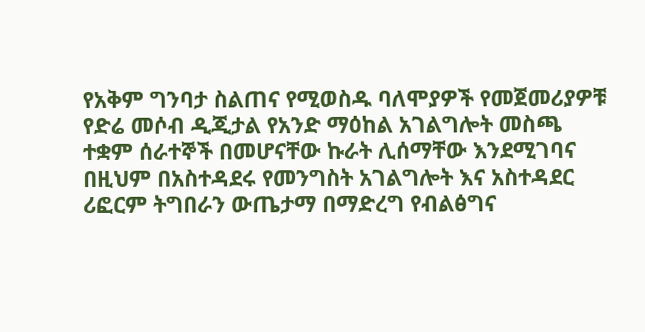የአቅም ግንባታ ስልጠና የሚወስዱ ባለሞያዎች የመጀመሪያዎቹ የድሬ መሶብ ዲጂታል የአንድ ማዕከል አገልግሎት መስጫ ተቋም ሰራተኞች በመሆናቸው ኩራት ሊሰማቸው እንደሚገባና በዚህም በአስተዳደሩ የመንግስት አገልግሎት እና አስተዳደር ሪፎርም ትግበራን ውጤታማ በማድረግ የብልፅግና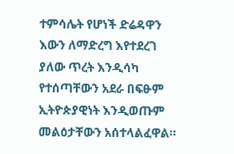ተምሳሌት የሆነች ድሬዳዋን እውን ለማድረግ እየተደረገ ያለው ጥረት እንዲሳካ የተሰጣቸውን አደራ በፍፁም ኢትዮጵያዊነት እንዲወጡም መልዕታቸውን አሰተላልፈዋል።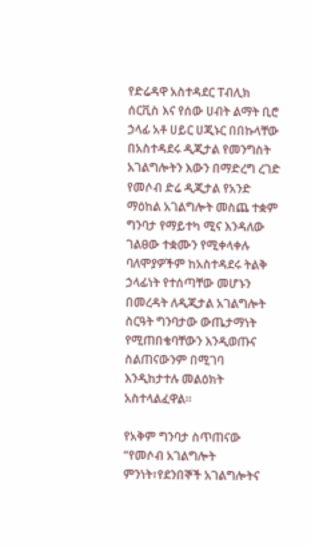የድሬዳዋ አስተዳደር ፐብሊክ ሰርቪስ እና የሰው ሀብት ልማት ቢሮ ኃላፊ አቶ ሀይር ሀጂኑር በበኩላቸው በአስተዳደሩ ዲጂታል የመንግስት አገልግሎትን እውን በማድረግ ረገድ የመሶብ ድሬ ዲጂታል የአንድ ማዕከል አገልግሎት መስጨ ተቋም ግንባታ የማይተካ ሚና እንዳለው ገልፀው ተቋሙን የሚቀላቀሉ ባለሞያዎችም ከአስተዳደሩ ትልቅ ኃላፊነት የተሰጣቸው መሆኑን በመረዳት ለዲጂታል አገልግሎት ስርዓት ግንባታው ውጤታማነት የሚጠበቄባቸውን እንዲወጡና ስልጠናውንም በሚገባ እንዲከታተሉ መልዕክት አስተላልፈዋል።

የአቅም ግንባታ ስጥጠናው “የመሶብ አገልግሎት ምንነት፣የደንበኞች አገልግሎትና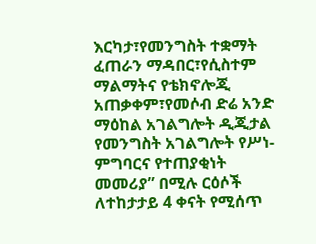እርካታ፣የመንግስት ተቋማት ፈጠራን ማዳበር፣የሲስተም ማልማትና የቴክኖሎጂ አጠቃቀም፣የመሶብ ድሬ አንድ ማዕከል አገልግሎት ዲጂታል የመንግስት አገልግሎት የሥነ-ምግባርና የተጠያቂነት መመሪያ” በሚሉ ርዕሶች ለተከታታይ 4 ቀናት የሚሰጥ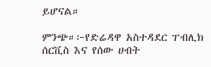ይሆናል።

ምንጭ።፦የድሬዳዋ አስተዳደር ፐብሊክ ሰርቪስ እና የሰው ሀብት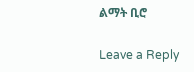ልማት ቢሮ

Leave a Reply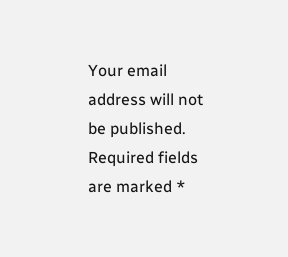Your email address will not be published. Required fields are marked *